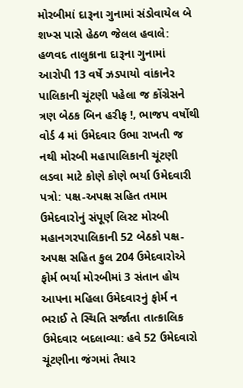મોરબીમાં દારૂના ગુનામાં સંડોવાયેલ બે શખ્સ પાસે હેઠળ જેલલ હવાલે: હળવદ તાલુકાના દારૂના ગુનામાં આરોપી 13 વર્ષે ઝડપાયો વાંકાનેર પાલિકાની ચૂંટણી પહેલા જ કોંગ્રેસને ત્રણ બેઠક બિન હરીફ !, ભાજપ વર્ષોથી વોર્ડ 4 માં ઉમેદવાર ઉભા રાખતી જ નથી મોરબી મહાપાલિકાની ચૂંટણી લડવા માટે કોણે કોણે ભર્યા ઉમેદવારી પત્રો: પક્ષ-અપક્ષ સહિત તમામ ઉમેદવારોનું સંપૂર્ણ લિસ્ટ મોરબી મહાનગરપાલિકાની 52 બેઠકો પક્ષ-અપક્ષ સહિત કુલ 204 ઉમેદવારોએ ફોર્મ ભર્યા મોરબીમાં 3 સંતાન હોય આપના મહિલા ઉમેદવારનું ફોર્મ ન ભરાઈ તે સ્થિતિ સર્જાતા તાત્કાલિક ઉમેદવાર બદલાવ્યા: હવે 52 ઉમેદવારો ચૂંટણીના જંગમાં તૈયાર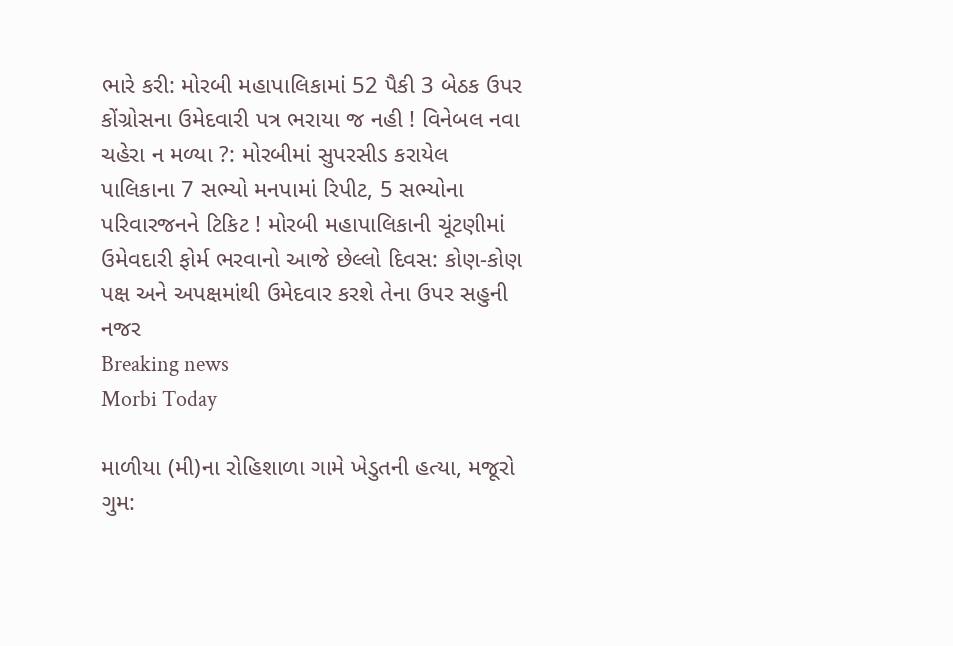ભારે કરી: મોરબી મહાપાલિકામાં 52 પૈકી 3 બેઠક ઉપર કોંગ્રોસના ઉમેદવારી પત્ર ભરાયા જ નહી ! વિનેબલ નવા ચહેરા ન મળ્યા ?: મોરબીમાં સુપરસીડ કરાયેલ પાલિકાના 7 સભ્યો મનપામાં રિપીટ, 5 સભ્યોના પરિવારજનને ટિકિટ ! મોરબી મહાપાલિકાની ચૂંટણીમાં ઉમેવદારી ફોર્મ ભરવાનો આજે છેલ્લો દિવસ: કોણ-કોણ પક્ષ અને અપક્ષમાંથી ઉમેદવાર કરશે તેના ઉપર સહુની નજર
Breaking news
Morbi Today

માળીયા (મી)ના રોહિશાળા ગામે ખેડુતની હત્યા, મજૂરો ગુમ: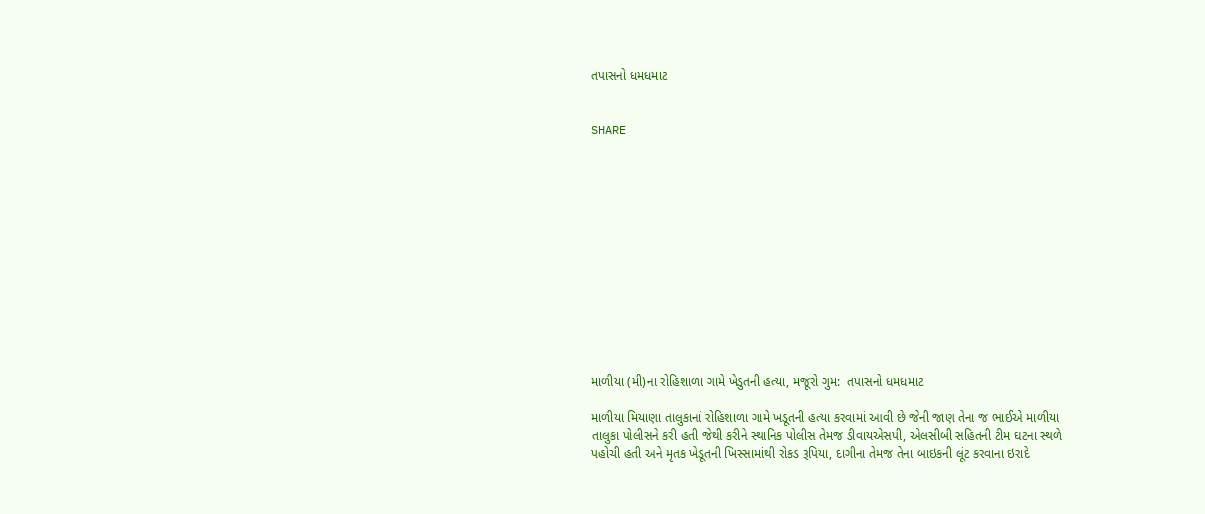તપાસનો ધમધમાટ


SHARE













માળીયા (મી)ના રોહિશાળા ગામે ખેડુતની હત્યા, મજૂરો ગુમ:  તપાસનો ધમધમાટ

માળીયા મિયાણા તાલુકાનાં રોહિશાળા ગામે ખડૂતની હત્યા કરવામાં આવી છે જેની જાણ તેના જ ભાઈએ માળીયા તાલુકા પોલીસને કરી હતી જેથી કરીને સ્થાનિક પોલીસ તેમજ ડીવાયએસપી, એલસીબી સહિતની ટીમ ઘટના સ્થળે પહોચી હતી અને મૃતક ખેડૂતની ખિસ્સામાંથી રોકડ રૂપિયા, દાગીના તેમજ તેના બાઇકની લૂંટ કરવાના ઇરાદે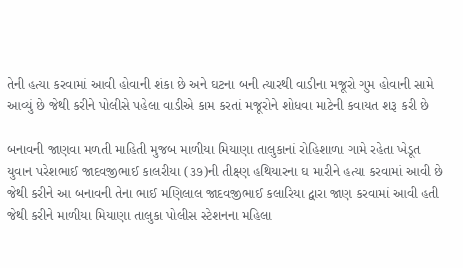તેની હત્યા કરવામાં આવી હોવાની શંકા છે અને ઘટના બની ત્યારથી વાડીના મજૂરો ગુમ હોવાની સામે આવ્યું છે જેથી કરીને પોલીસે પહેલા વાડીએ કામ કરતાં મજૂરોને શોધવા માટેની કવાયત શરૂ કરી છે

બનાવની જાણવા મળતી માહિતી મુજબ માળીયા મિયાણા તાલુકાનાં રોહિશાળા ગામે રહેતા ખેડૂત યુવાન પરેશભાઈ જાદવજીભાઈ કાલરીયા (૩૭)ની તીક્ષ્ણ હથિયારના ઘ મારીને હત્યા કરવામાં આવી છે જેથી કરીને આ બનાવની તેના ભાઈ મણિલાલ જાદવજીભાઈ કલારિયા દ્વારા જાણ કરવામાં આવી હતી જેથી કરીને માળીયા મિયાણા તાલુકા પોલીસ સ્ટેશનના મહિલા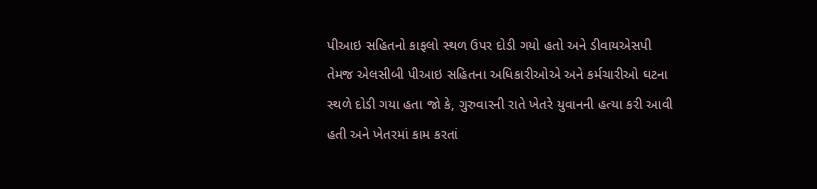પીઆઇ સહિતનો કાફલો સ્થળ ઉપર દોડી ગયો હતો અને ડીવાયએસપી તેમજ એલસીબી પીઆઇ સહિતના અધિકારીઓએ અને કર્મચારીઓ ઘટના સ્થળે દોડી ગયા હતા જો કે, ગુરુવારની રાતે ખેતરે યુવાનની હત્યા કરી આવી હતી અને ખેતરમાં કામ કરતાં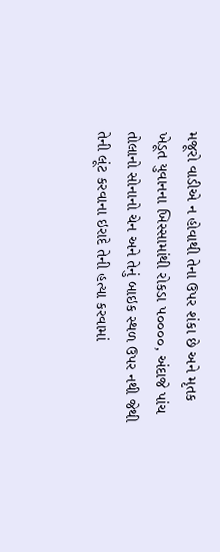મજૂરો વાડીએ ન હોવાથી તેના ઉપર શંકા છે અને મૃતક ખેડૂત યુવાનના ખિસ્સામાંથી રોકડા ૫૦૦૦૦, અંદાજે પાંચ તોલાનો સોનાનો ચેન અને તેનું બાઇક સ્થળ ઉપર નથી જેથી તેની લૂંટ કરવાના ઇરાદે તેની હત્યા કરવામાં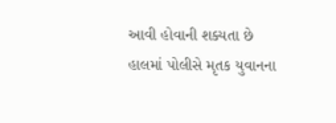આવી હોવાની શક્યતા છે હાલમાં પોલીસે મૃતક યુવાનના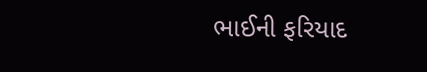ભાઈની ફરિયાદ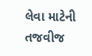લેવા માટેની તજવીજ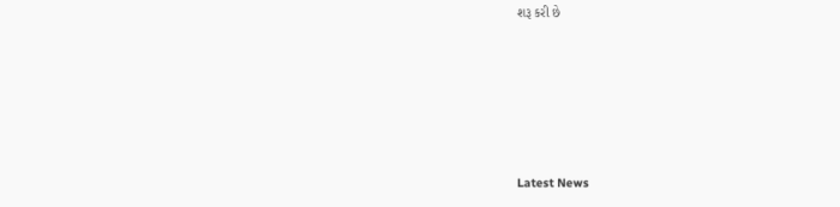શરૂ કરી છે






Latest News